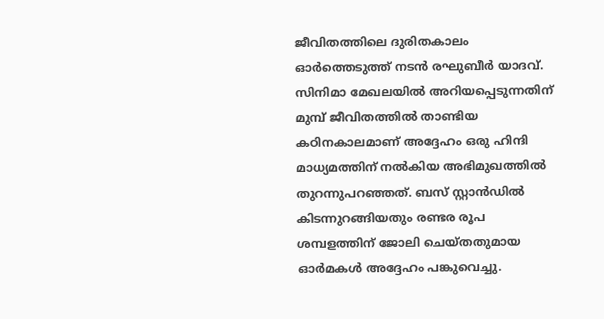ജീവിതത്തിലെ ദുരിതകാലം ഓർത്തെടുത്ത് നടൻ രഘുബീർ യാദവ്. സിനിമാ മേഖലയിൽ അറിയപ്പെടുന്നതിന് മുമ്പ് ജീവിതത്തിൽ താണ്ടിയ കഠിനകാലമാണ് അദ്ദേഹം ഒരു ഹിന്ദി മാധ്യമത്തിന് നൽകിയ അഭിമുഖത്തിൽ തുറന്നുപറഞ്ഞത്. ബസ് സ്റ്റാൻഡിൽ കിടന്നുറങ്ങിയതും രണ്ടര രൂപ ശമ്പളത്തിന് ജോലി ചെയ്തതുമായ ഓർമകൾ അദ്ദേഹം പങ്കുവെച്ചു.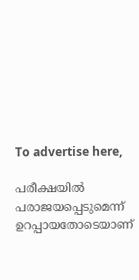To advertise here,

പരീക്ഷയിൽ പരാജയപ്പെടുമെന്ന് ഉറപ്പായതോടെയാണ്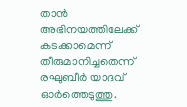താൻ അഭിനയത്തിലേക്ക് കടക്കാമെന്ന് തീരുമാനിച്ചതെന്ന് രഘുബീർ യാദവ് ഓർത്തെടുത്തു.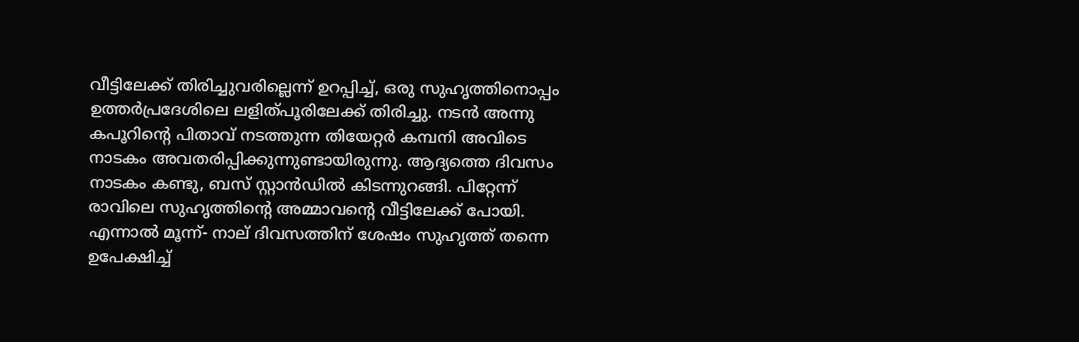വീട്ടിലേക്ക് തിരിച്ചുവരില്ലെന്ന് ഉറപ്പിച്ച്, ഒരു സുഹൃത്തിനൊപ്പം ഉത്തർപ്രദേശിലെ ലളിത്പൂരിലേക്ക് തിരിച്ചു. നടൻ അന്നു കപൂറിന്റെ പിതാവ് നടത്തുന്ന തിയേറ്റർ കമ്പനി അവിടെ നാടകം അവതരിപ്പിക്കുന്നുണ്ടായിരുന്നു. ആദ്യത്തെ ദിവസം നാടകം കണ്ടു, ബസ് സ്റ്റാൻഡിൽ കിടന്നുറങ്ങി. പിറ്റേന്ന് രാവിലെ സുഹൃത്തിന്റെ അമ്മാവന്റെ വീട്ടിലേക്ക് പോയി. എന്നാൽ മൂന്ന്- നാല് ദിവസത്തിന് ശേഷം സുഹൃത്ത് തന്നെ ഉപേക്ഷിച്ച്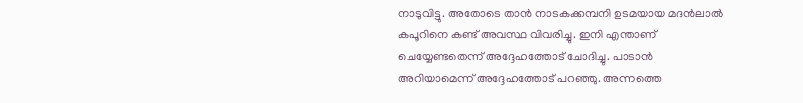നാടുവിട്ടു. അതോടെ താൻ നാടകക്കമ്പനി ഉടമയായ മദൻലാൽ കപൂറിനെ കണ്ട് അവസ്ഥ വിവരിച്ചു. ഇനി എന്താണ് ചെയ്യേണ്ടതെന്ന് അദ്ദേഹത്തോട് ചോദിച്ചു. പാടാൻ അറിയാമെന്ന് അദ്ദേഹത്തോട് പറഞ്ഞു. അന്നത്തെ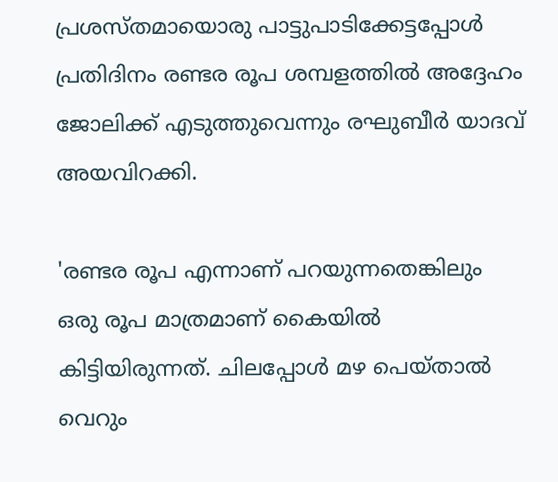പ്രശസ്തമായൊരു പാട്ടുപാടിക്കേട്ടപ്പോൾ പ്രതിദിനം രണ്ടര രൂപ ശമ്പളത്തിൽ അദ്ദേഹം ജോലിക്ക് എടുത്തുവെന്നും രഘുബീർ യാദവ് അയവിറക്കി.

'രണ്ടര രൂപ എന്നാണ് പറയുന്നതെങ്കിലും ഒരു രൂപ മാത്രമാണ് കൈയിൽ കിട്ടിയിരുന്നത്. ചിലപ്പോൾ മഴ പെയ്താൽ വെറും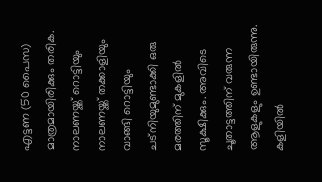എട്ടണ (50 പൈസ) മാത്രമായിരിക്കും തരിക. നാലണയ്ക്ക് റൊട്ടിയും നാലണയ്ക്ക് തക്കാളിയും വാങ്ങി റൊട്ടിയും ചട്‌നിയുമുണ്ടാക്കി ഒരു മരത്തിന് മുകളിൽ സൂക്ഷിക്കും. അവിടെ ചൂതാട്ടത്തിന് വരുന്ന ആളുകളും ഉണ്ടായിരുന്നു. കളിയിൽ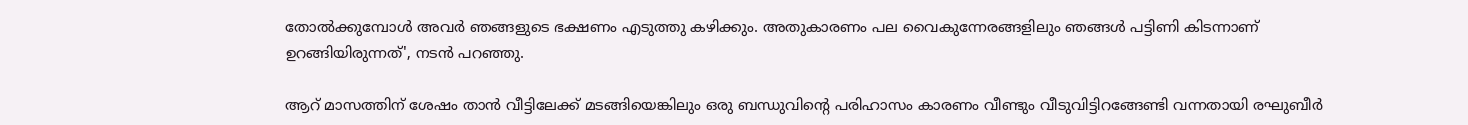തോൽക്കുമ്പോൾ അവർ ഞങ്ങളുടെ ഭക്ഷണം എടുത്തു കഴിക്കും. അതുകാരണം പല വൈകുന്നേരങ്ങളിലും ഞങ്ങൾ പട്ടിണി കിടന്നാണ് ഉറങ്ങിയിരുന്നത്', നടൻ പറഞ്ഞു.

ആറ് മാസത്തിന് ശേഷം താൻ വീട്ടിലേക്ക് മടങ്ങിയെങ്കിലും ഒരു ബന്ധുവിന്റെ പരിഹാസം കാരണം വീണ്ടും വീടുവിട്ടിറങ്ങേണ്ടി വന്നതായി രഘുബീർ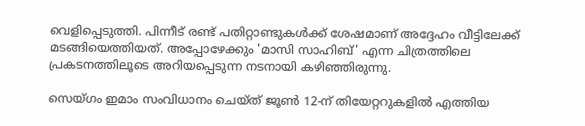വെളിപ്പെടുത്തി. പിന്നീട് രണ്ട് പതിറ്റാണ്ടുകൾക്ക് ശേഷമാണ് അദ്ദേഹം വീട്ടിലേക്ക് മടങ്ങിയെത്തിയത്. അപ്പോഴേക്കും 'മാസി സാഹിബ്' എന്ന ചിത്രത്തിലെ പ്രകടനത്തിലൂടെ അറിയപ്പെടുന്ന നടനായി കഴിഞ്ഞിരുന്നു.

സെയ്ഗം ഇമാം സംവിധാനം ചെയ്ത് ജൂൺ 12-ന് തിയേറ്ററുകളിൽ എത്തിയ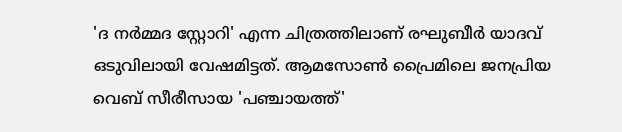'ദ നർമ്മദ സ്റ്റോറി' എന്ന ചിത്രത്തിലാണ് രഘുബീർ യാദവ് ഒടുവിലായി വേഷമിട്ടത്. ആമസോൺ പ്രൈമിലെ ജനപ്രിയ വെബ് സീരീസായ 'പഞ്ചായത്ത്'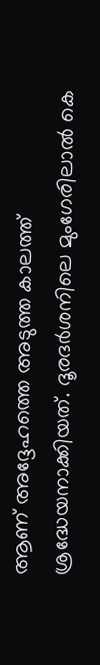ആണ് അദ്ദേഹത്തെ അടുത്ത കാലത്ത് ശ്രദ്ധേയനാക്കിയത്. ദൂരദർശനിലെ മുംഗേരിലാൽ കെ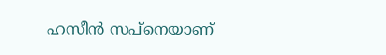ഹസീൻ സപ്‌നെയാണ്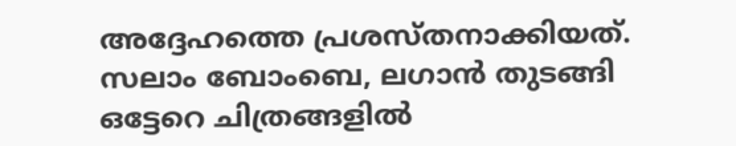അദ്ദേഹത്തെ പ്രശസ്തനാക്കിയത്. സലാം ബോംബെ, ലഗാൻ തുടങ്ങി ഒട്ടേറെ ചിത്രങ്ങളിൽ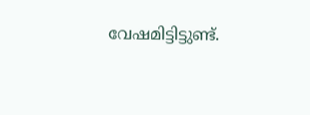വേഷമിട്ടിട്ടുണ്ട്.